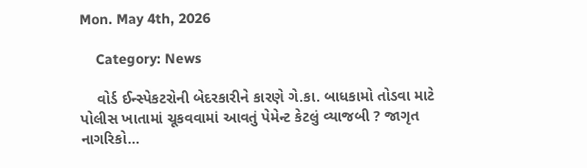Mon. May 4th, 2026

    Category: News

    વોર્ડ ઈન્સ્પેકટરોની બેદરકારીને કારણે ગે.કા. બાધકામો તોડવા માટે પોલીસ ખાતામાં ચૂકવવામાં આવતું પેમેન્ટ કેટલું વ્યાજબી ? જાગૃત નાગરિકો…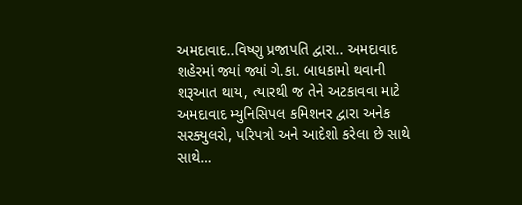અમદાવાદ..વિષ્ણુ પ્રજાપતિ દ્વારા.. અમદાવાદ શહેરમાં જ્યાં જ્યાં ગે.કા. બાધકામો થવાની શરૂઆત થાય, ત્યારથી જ તેને અટકાવવા માટે અમદાવાદ મ્યુનિસિપલ કમિશનર દ્વારા અનેક સરક્યુલરો, પરિપત્રો અને આદેશો કરેલા છે સાથે સાથે…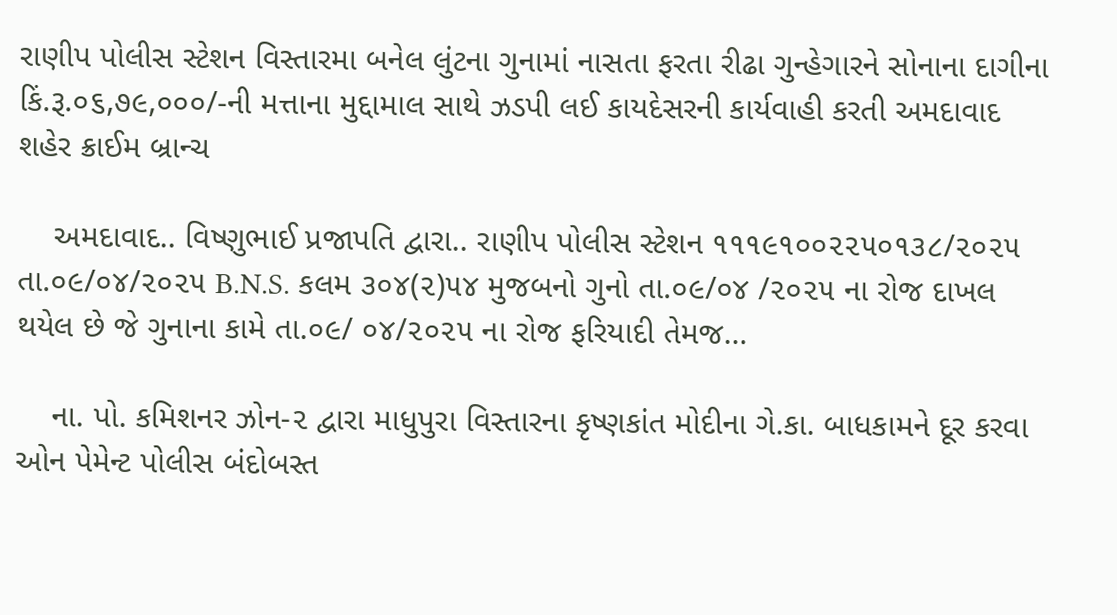રાણીપ પોલીસ સ્ટેશન વિસ્તારમા બનેલ લુંટના ગુનામાં નાસતા ફરતા રીઢા ગુન્હેગારને સોનાના દાગીના કિં.રૂ.૦૬,૭૯,૦૦૦/-ની મત્તાના મુદ્દામાલ સાથે ઝડપી લઈ કાયદેસરની કાર્યવાહી કરતી અમદાવાદ શહેર ક્રાઈમ બ્રાન્ચ

    અમદાવાદ.. વિષ્ણુભાઈ પ્રજાપતિ દ્વારા.. રાણીપ પોલીસ સ્ટેશન ૧૧૧૯૧૦૦૨૨૫૦૧૩૮/૨૦૨૫ તા.૦૯/૦૪/૨૦૨૫ B.N.S. કલમ ૩૦૪(૨)૫૪ મુજબનો ગુનો તા.૦૯/૦૪ /૨૦૨૫ ના રોજ દાખલ થયેલ છે જે ગુનાના કામે તા.૦૯/ ૦૪/૨૦૨૫ ના રોજ ફરિયાદી તેમજ…

    ના. પો. કમિશનર ઝોન-૨ દ્વારા માધુપુરા વિસ્તારના કૃષ્ણકાંત મોદીના ગે.કા. બાધકામને દૂર કરવા ઓન પેમેન્ટ પોલીસ બંદોબસ્ત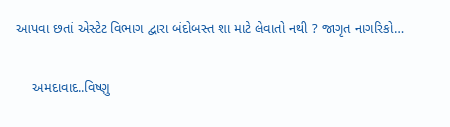આપવા છતાં એસ્ટેટ વિભાગ દ્વારા બંદોબસ્ત શા માટે લેવાતો નથી ? જાગૃત નાગરિકો…

    અમદાવાદ..વિષ્ણુ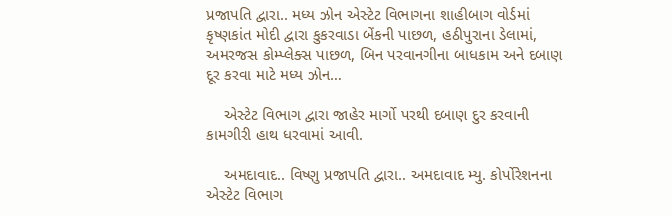પ્રજાપતિ દ્વારા.. મધ્ય ઝોન એસ્ટેટ વિભાગના શાહીબાગ વોર્ડમાં કૃષ્ણકાંત મોદી દ્વારા કુકરવાડા બેંકની પાછળ, હઠીપુરાના ડેલામાં, અમરજસ કોમ્પ્લેક્સ પાછળ, બિન પરવાનગીના બાધકામ અને દબાણ દૂર કરવા માટે મધ્ય ઝોન…

    એસ્ટેટ વિભાગ દ્વારા જાહેર માર્ગો પરથી દબાણ દુર કરવાની કામગીરી હાથ ધરવામાં આવી.

    અમદાવાદ.. વિષ્ણુ પ્રજાપતિ દ્વારા.. અમદાવાદ મ્યુ. કોર્પોરેશનના એસ્ટેટ વિભાગ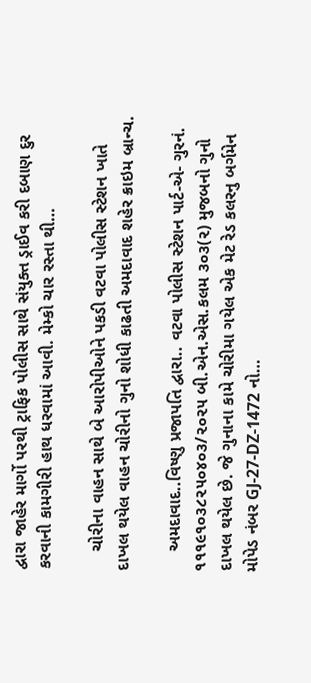દ્વારા જાહેર માર્ગો પરથી ટ્રાફિક પોલીસ સાથે સંયુક્ત ડ્રાઈવ કરી દબાણ દુર કરવાની કામગીરી હાથ ધરવામાં આવી. મેમ્કો ચાર રસ્તા થી…

    ચોરીના વાહન સાથે બે આરોપીઓને પકડી વટવા પોલીસ સ્ટેશન ખાતે દાખલ થયેલ વાહન ચોરીનો ગુનો શોધી કાઢતી અમદાવાદ શહેર ક્રાઇમ બ્રાન્ચ.

    અમદાવાદ..વિષ્ણુ પ્રજાપતિ દ્વારા.. વટવા પોલીસ સ્ટેશન પાર્ટ-એ- ગુરનં. ૧૧૧૯૧૦૩૮૨૫૦૪૦૩/૨૦૨૫ બી.એન.એસ.કલમ ૩૦૩(૨) મુજબનો ગુનો દાખલ થયેલ છે. જે ગુનાના કામે ચોરીમા ગયેલ એક મેટ રેડ કલરનુ બર્ગમેન મોપેડ નંબર GJ-27-DZ-1472 નો…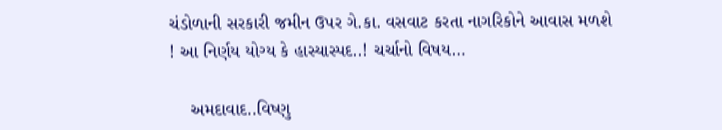ચંડોળાની સરકારી જમીન ઉપર ગે.કા. વસવાટ કરતા નાગરિકોને આવાસ મળશે ! આ નિર્ણય યોગ્ય કે હાસ્યાસ્પદ..! ચર્ચાનો વિષય…

    અમદાવાદ..વિષ્ણુ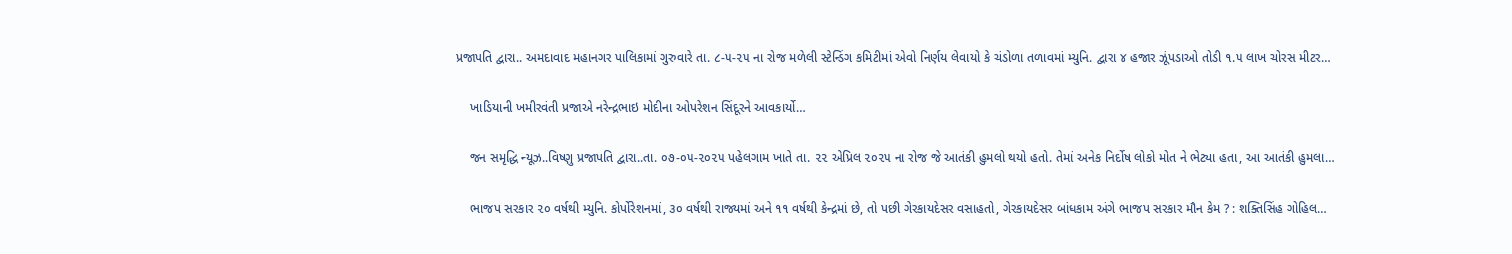પ્રજાપતિ દ્વારા.. અમદાવાદ મહાનગર પાલિકામાં ગુરુવારે તા. ૮-૫-૨૫ ના રોજ મળેલી સ્ટેન્ડિંગ કમિટીમાં એવો નિર્ણય લેવાયો કે ચંડોળા તળાવમાં મ્યુનિ. દ્વારા ૪ હજાર ઝૂંપડાઓ તોડી ૧.૫ લાખ ચોરસ મીટર…

    ખાડિયાની ખમીરવંતી પ્રજાએ નરેન્દ્રભાઇ મોદીના ઓપરેશન સિંદૂરને આવકાર્યો…

    જન સમૃદ્ધિ ન્યૂઝ..વિષ્ણુ પ્રજાપતિ દ્વારા..તા. ૦૭-૦૫-૨૦૨૫ પહેલગામ ખાતે તા. ૨૨ એપ્રિલ ૨૦૨૫ ના રોજ જે આતંકી હુમલો થયો હતો. તેમાં અનેક નિર્દોષ લોકો મોત ને ભેટ્યા હતા, આ આતંકી હુમલા…

    ભાજપ સરકાર ૨૦ વર્ષથી મ્યુનિ. કોર્પોરેશનમાં, ૩૦ વર્ષથી રાજ્યમાં અને ૧૧ વર્ષથી કેન્દ્રમાં છે, તો પછી ગેરકાયદેસર વસાહતો, ગેરકાયદેસર બાંધકામ અંગે ભાજપ સરકાર મૌન કેમ ? : શક્તિસિંહ ગોહિલ…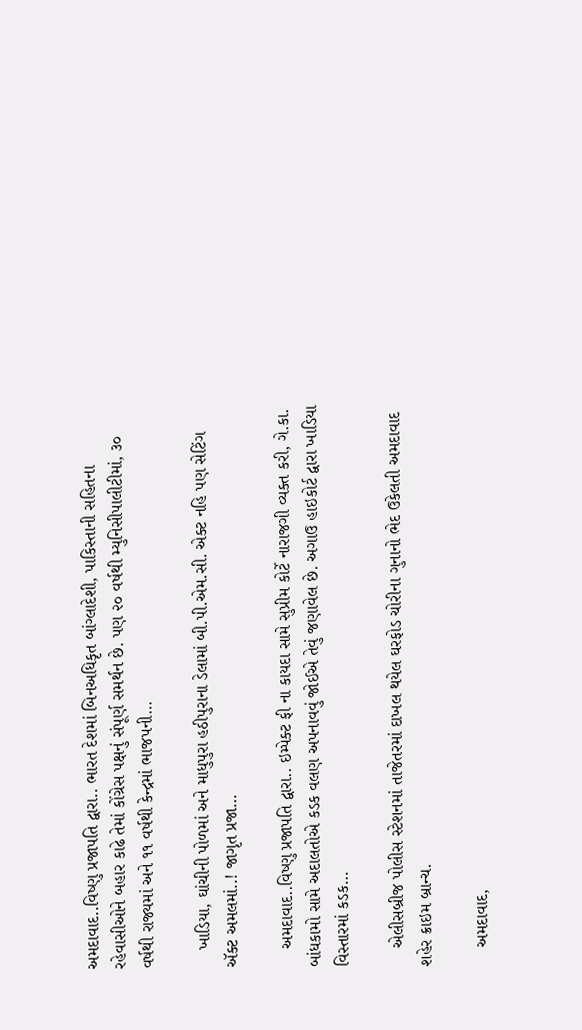અમદાવાદ..વિષ્ણુ પ્રજાપતિ દ્વારા.. ભારત દેશમાં બિનઅધિકૃત બાંગ્લાદેશી, પાકિસ્તાની સહિતના રહેવાસીઓને બહાર કાઢે તેમાં કોંગ્રેસ પક્ષનું સંપૂર્ણ સમર્થન છે. પણ ૨૦ વર્ષથી મ્યુનિસીપાલીટીમાં, ૩૦ વર્ષથી રાજ્યમાં અને ૧૧ વર્ષથી કેન્દ્રમાં ભાજપની…

    ખાડિયા, ઘાંચીની પોળમાં અને માધુપુરા હઠીપુરાના ડેલામાં બી.પી.એમ.સી. એક્ટ નહિ પણ સેટિંગ ઍક્ટ અમલમાં..! જાગૃત પ્રજા…

    અમદાવાદ..વિષ્ણુ પ્રજાપતિ દ્વારા.. ઇમ્પેક્ટ ફી ના કાયદા સામે સુપ્રીમ કોર્ટે નારાજગી વ્યક્ત કરી, ગે.કા. બાંધકામો સામે અદાલતોએ કડક વલણ અપનાવવું જોઈએ તેવું જણાવેલ છે. અગાઉ હાઇકોર્ટ દ્વારા ખાડિયા વિસ્તારમાં કડક…

    એલીસબ્રીજ પોલીસ સ્ટેશનમાં તાજેતરમાં દાખલ થયેલ ઘરફોડ ચોરીના ગુનાનો ભેદ ઉકેલતી અમદાવાદ શહેર ક્રાઇમ બ્રાન્ચ.

    અમદાવાદ,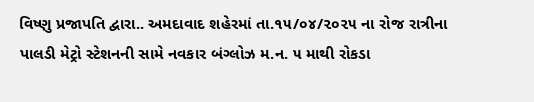વિષ્ણુ પ્રજાપતિ દ્વારા.. અમદાવાદ શહેરમાં તા.૧૫/૦૪/૨૦૨૫ ના રોજ રાત્રીના પાલડી મેટ્રો સ્ટેશનની સામે નવકાર બંગ્લોઝ મ.ન. ૫ માથી રોકડા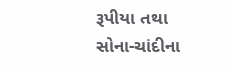રૂપીયા તથા સોના-ચાંદીના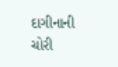દાગીનાની ચોરી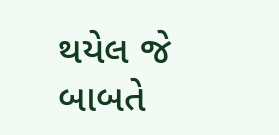થયેલ જે બાબતે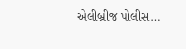એલીબ્રીજ પોલીસ…